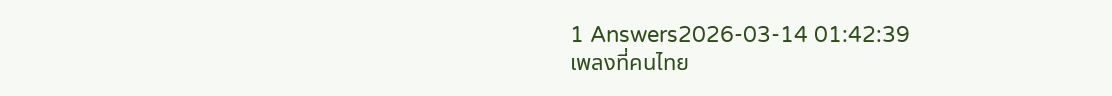1 Answers2026-03-14 01:42:39
เพลงที่คนไทย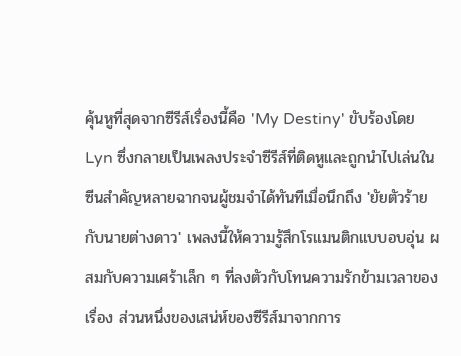คุ้นหูที่สุดจากซีรีส์เรื่องนี้คือ 'My Destiny' ขับร้องโดย Lyn ซึ่งกลายเป็นเพลงประจำซีรีส์ที่ติดหูและถูกนำไปเล่นในซีนสำคัญหลายฉากจนผู้ชมจำได้ทันทีเมื่อนึกถึง 'ยัยตัวร้ายกับนายต่างดาว' เพลงนี้ให้ความรู้สึกโรแมนติกแบบอบอุ่น ผสมกับความเศร้าเล็ก ๆ ที่ลงตัวกับโทนความรักข้ามเวลาของเรื่อง ส่วนหนึ่งของเสน่ห์ของซีรีส์มาจากการ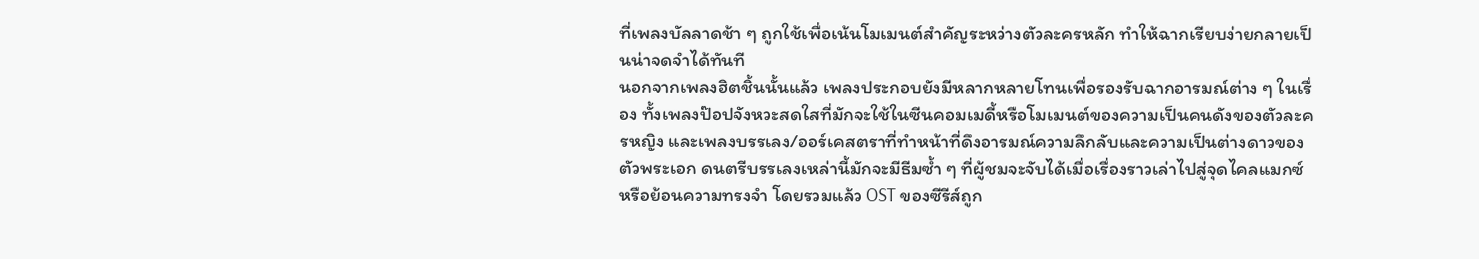ที่เพลงบัลลาดช้า ๆ ถูกใช้เพื่อเน้นโมเมนต์สำคัญระหว่างตัวละครหลัก ทำให้ฉากเรียบง่ายกลายเป็นน่าจดจำได้ทันที
นอกจากเพลงฮิตชิ้นนั้นแล้ว เพลงประกอบยังมีหลากหลายโทนเพื่อรองรับฉากอารมณ์ต่าง ๆ ในเรื่อง ทั้งเพลงป๊อปจังหวะสดใสที่มักจะใช้ในซีนคอมเมดี้หรือโมเมนต์ของความเป็นคนดังของตัวละครหญิง และเพลงบรรเลง/ออร์เคสตราที่ทำหน้าที่ดึงอารมณ์ความลึกลับและความเป็นต่างดาวของตัวพระเอก ดนตรีบรรเลงเหล่านี้มักจะมีธีมซ้ำ ๆ ที่ผู้ชมจะจับได้เมื่อเรื่องราวเล่าไปสู่จุดไคลแมกซ์หรือย้อนความทรงจำ โดยรวมแล้ว OST ของซีรีส์ถูก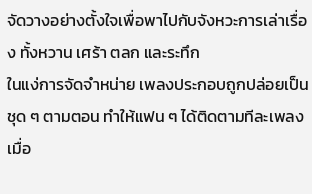จัดวางอย่างตั้งใจเพื่อพาไปกับจังหวะการเล่าเรื่อง ทั้งหวาน เศร้า ตลก และระทึก
ในแง่การจัดจำหน่าย เพลงประกอบถูกปล่อยเป็นชุด ๆ ตามตอน ทำให้แฟน ๆ ได้ติดตามทีละเพลงเมื่อ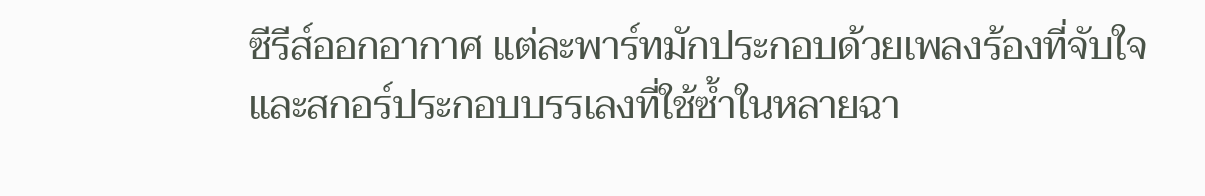ซีรีส์ออกอากาศ แต่ละพาร์ทมักประกอบด้วยเพลงร้องที่จับใจและสกอร์ประกอบบรรเลงที่ใช้ซ้ำในหลายฉา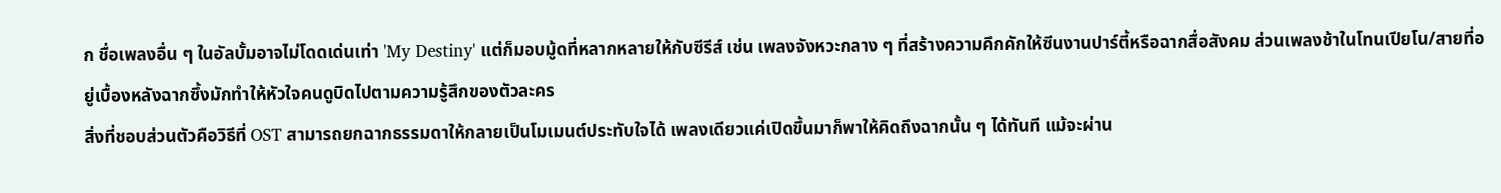ก ชื่อเพลงอื่น ๆ ในอัลบั้มอาจไม่โดดเด่นเท่า 'My Destiny' แต่ก็มอบมู้ดที่หลากหลายให้กับซีรีส์ เช่น เพลงจังหวะกลาง ๆ ที่สร้างความคึกคักให้ซีนงานปาร์ตี้หรือฉากสื่อสังคม ส่วนเพลงช้าในโทนเปียโน/สายที่อยู่เบื้องหลังฉากซึ้งมักทำให้หัวใจคนดูบิดไปตามความรู้สึกของตัวละคร
สิ่งที่ชอบส่วนตัวคือวิธีที่ OST สามารถยกฉากธรรมดาให้กลายเป็นโมเมนต์ประทับใจได้ เพลงเดียวแค่เปิดขึ้นมาก็พาให้คิดถึงฉากนั้น ๆ ได้ทันที แม้จะผ่าน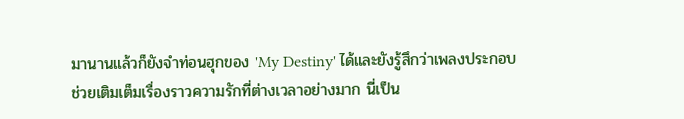มานานแล้วก็ยังจำท่อนฮุกของ 'My Destiny' ได้และยังรู้สึกว่าเพลงประกอบช่วยเติมเต็มเรื่องราวความรักที่ต่างเวลาอย่างมาก นี่เป็น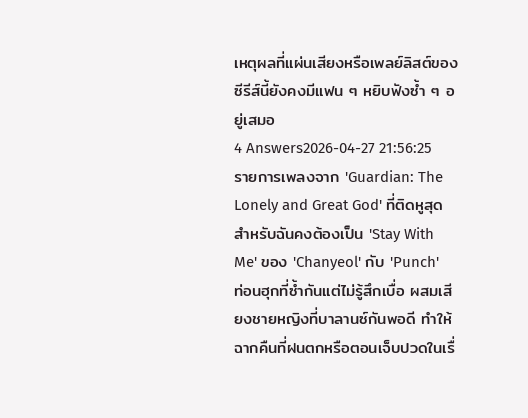เหตุผลที่แผ่นเสียงหรือเพลย์ลิสต์ของซีรีส์นี้ยังคงมีแฟน ๆ หยิบฟังซ้ำ ๆ อยู่เสมอ
4 Answers2026-04-27 21:56:25
รายการเพลงจาก 'Guardian: The Lonely and Great God' ที่ติดหูสุดสำหรับฉันคงต้องเป็น 'Stay With Me' ของ 'Chanyeol' กับ 'Punch'
ท่อนฮุกที่ซ้ำกันแต่ไม่รู้สึกเบื่อ ผสมเสียงชายหญิงที่บาลานซ์กันพอดี ทำให้ฉากคืนที่ฝนตกหรือตอนเจ็บปวดในเรื่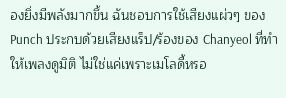องยิ่งมีพลังมากขึ้น ฉันชอบการใช้เสียงแผ่วๆ ของ Punch ประกบด้วยเสียงแร็ป/ร้องของ Chanyeol ที่ทำให้เพลงดูมิติ ไม่ใช่แค่เพราะเมโลดี้หรอ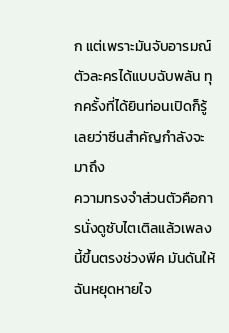ก แต่เพราะมันจับอารมณ์ตัวละครได้แบบฉับพลัน ทุกครั้งที่ได้ยินท่อนเปิดก็รู้เลยว่าซีนสำคัญกำลังจะมาถึง
ความทรงจำส่วนตัวคือการนั่งดูซับไตเติลแล้วเพลงนี้ขึ้นตรงช่วงพีค มันดันให้ฉันหยุดหายใจ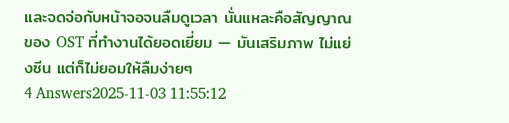และจดจ่อกับหน้าจอจนลืมดูเวลา นั่นแหละคือสัญญาณของ OST ที่ทำงานได้ยอดเยี่ยม — มันเสริมภาพ ไม่แย่งซีน แต่ก็ไม่ยอมให้ลืมง่ายๆ
4 Answers2025-11-03 11:55:12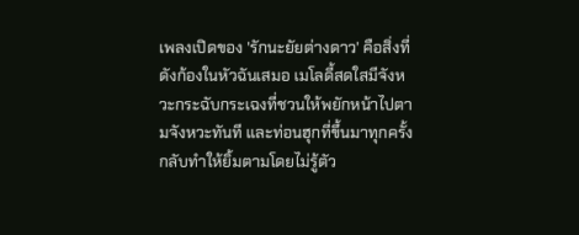เพลงเปิดของ 'รักนะยัยต่างดาว' คือสิ่งที่ดังก้องในหัวฉันเสมอ เมโลดี้สดใสมีจังหวะกระฉับกระเฉงที่ชวนให้พยักหน้าไปตามจังหวะทันที และท่อนฮุกที่ขึ้นมาทุกครั้งกลับทำให้ยิ้มตามโดยไม่รู้ตัว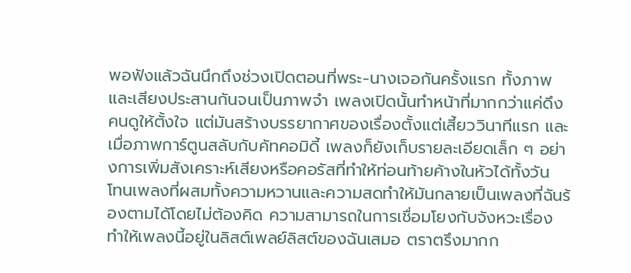พอฟังแล้วฉันนึกถึงช่วงเปิดตอนที่พระ-นางเจอกันครั้งแรก ทั้งภาพและเสียงประสานกันจนเป็นภาพจำ เพลงเปิดนั้นทำหน้าที่มากกว่าแค่ดึงคนดูให้ตั้งใจ แต่มันสร้างบรรยากาศของเรื่องตั้งแต่เสี้ยววินาทีแรก และเมื่อภาพการ์ตูนสลับกับคัทคอมิดี้ เพลงก็ยังเก็บรายละเอียดเล็ก ๆ อย่างการเพิ่มสังเคราะห์เสียงหรือคอรัสที่ทำให้ท่อนท้ายค้างในหัวได้ทั้งวัน
โทนเพลงที่ผสมทั้งความหวานและความสดทำให้มันกลายเป็นเพลงที่ฉันร้องตามได้โดยไม่ต้องคิด ความสามารถในการเชื่อมโยงกับจังหวะเรื่อง ทำให้เพลงนี้อยู่ในลิสต์เพลย์ลิสต์ของฉันเสมอ ตราตรึงมากก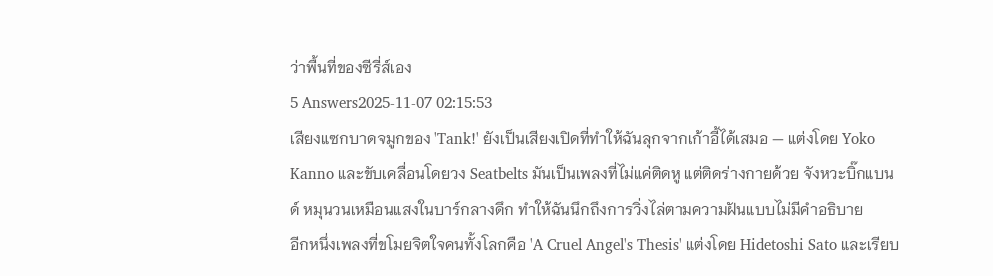ว่าพื้นที่ของซีรี่ส์เอง
5 Answers2025-11-07 02:15:53
เสียงแซกบาดจมูกของ 'Tank!' ยังเป็นเสียงเปิดที่ทำให้ฉันลุกจากเก้าอี้ได้เสมอ — แต่งโดย Yoko Kanno และขับเคลื่อนโดยวง Seatbelts มันเป็นเพลงที่ไม่แค่ติดหู แต่ติดร่างกายด้วย จังหวะบิ๊กแบนด์ หมุนวนเหมือนแสงในบาร์กลางดึก ทำให้ฉันนึกถึงการวิ่งไล่ตามความฝันแบบไม่มีคำอธิบาย
อีกหนึ่งเพลงที่ขโมยจิตใจคนทั้งโลกคือ 'A Cruel Angel's Thesis' แต่งโดย Hidetoshi Sato และเรียบ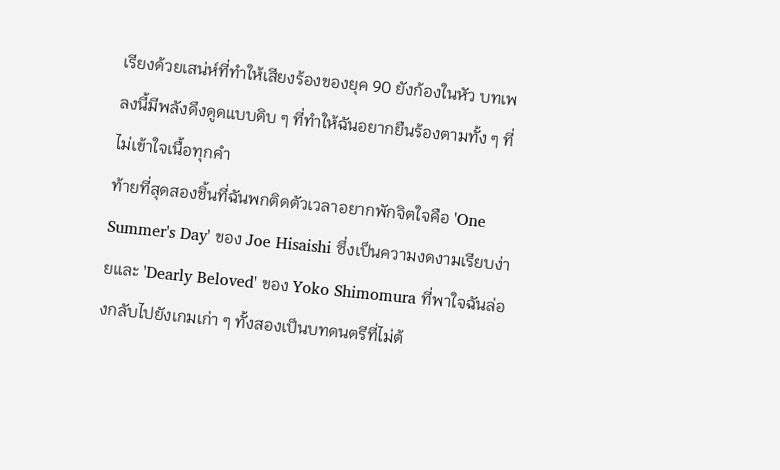เรียงด้วยเสน่ห์ที่ทำให้เสียงร้องของยุค 90 ยังก้องในหัว บทเพลงนี้มีพลังดึงดูดแบบดิบ ๆ ที่ทำให้ฉันอยากยืนร้องตามทั้ง ๆ ที่ไม่เข้าใจเนื้อทุกคำ
ท้ายที่สุดสองชิ้นที่ฉันพกติดตัวเวลาอยากพักจิตใจคือ 'One Summer's Day' ของ Joe Hisaishi ซึ่งเป็นความงดงามเรียบง่ายและ 'Dearly Beloved' ของ Yoko Shimomura ที่พาใจฉันล่องกลับไปยังเกมเก่า ๆ ทั้งสองเป็นบทดนตรีที่ไม่ต้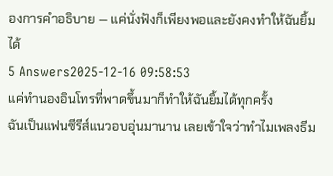องการคำอธิบาย — แค่นั่งฟังก็เพียงพอและยังคงทำให้ฉันยิ้มได้
5 Answers2025-12-16 09:58:53
แค่ทำนองอินโทรที่พาดขึ้นมาก็ทำให้ฉันยิ้มได้ทุกครั้ง
ฉันเป็นแฟนซีรีส์แนวอบอุ่นมานาน เลยเข้าใจว่าทำไมเพลงธีม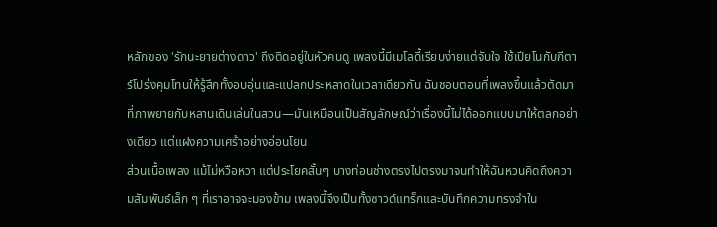หลักของ 'รักนะยายต่างดาว' ถึงติดอยู่ในหัวคนดู เพลงนี้มีเมโลดี้เรียบง่ายแต่จับใจ ใช้เปียโนกับกีตาร์โปร่งคุมโทนให้รู้สึกทั้งอบอุ่นและแปลกประหลาดในเวลาเดียวกัน ฉันชอบตอนที่เพลงขึ้นแล้วตัดมาที่ภาพยายกับหลานเดินเล่นในสวน—มันเหมือนเป็นสัญลักษณ์ว่าเรื่องนี้ไม่ได้ออกแบบมาให้ตลกอย่างเดียว แต่แฝงความเศร้าอย่างอ่อนโยน
ส่วนเนื้อเพลง แม้ไม่หวือหวา แต่ประโยคสั้นๆ บางท่อนช่างตรงไปตรงมาจนทำให้ฉันหวนคิดถึงความสัมพันธ์เล็ก ๆ ที่เราอาจจะมองข้าม เพลงนี้จึงเป็นทั้งซาวด์แทร็กและบันทึกความทรงจำใน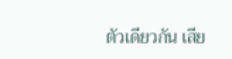ตัวเดียวกัน เสีย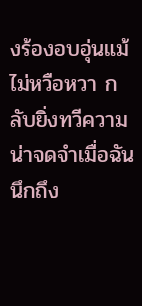งร้องอบอุ่นแม้ไม่หวือหวา กลับยิ่งทวีความน่าจดจำเมื่อฉันนึกถึง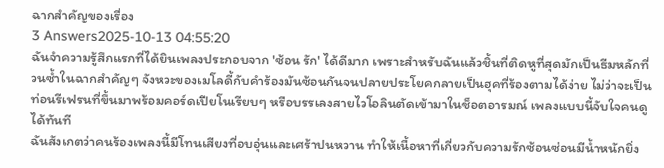ฉากสำคัญของเรื่อง
3 Answers2025-10-13 04:55:20
ฉันจำความรู้สึกแรกที่ได้ยินเพลงประกอบจาก 'ซ้อน รัก' ได้ดีมาก เพราะสำหรับฉันแล้วชิ้นที่ติดหูที่สุดมักเป็นธีมหลักที่วนซ้ำในฉากสำคัญๆ จังหวะของเมโลดี้กับคำร้องมันซ้อนกันจนปลายประโยคกลายเป็นฮุคที่ร้องตามได้ง่าย ไม่ว่าจะเป็นท่อนรีเฟรนที่ขึ้นมาพร้อมคอร์ดเปียโนเรียบๆ หรือบรรเลงสายไวโอลินตัดเข้ามาในช็อตอารมณ์ เพลงแบบนี้จับใจคนดูได้ทันที
ฉันสังเกตว่าคนร้องเพลงนี้มีโทนเสียงที่อบอุ่นและเศร้าปนหวาน ทำให้เนื้อหาที่เกี่ยวกับความรักซ้อนซ่อนมีน้ำหนักยิ่ง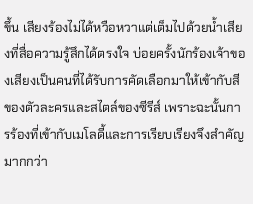ขึ้น เสียงร้องไม่ได้หวือหวาแต่เต็มไปด้วยน้ำเสียงที่สื่อความรู้สึกได้ตรงใจ บ่อยครั้งนักร้องเจ้าของเสียงเป็นคนที่ได้รับการคัดเลือกมาให้เข้ากับสีของตัวละครและสไตล์ของซีรีส์ เพราะฉะนั้นการร้องที่เข้ากับเมโลดี้และการเรียบเรียงจึงสำคัญมากกว่า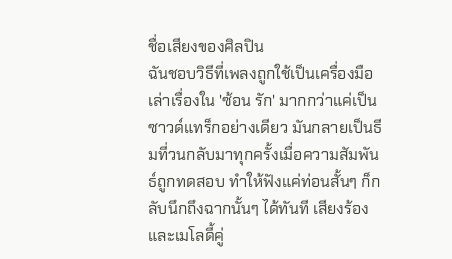ชื่อเสียงของศิลปิน
ฉันชอบวิธีที่เพลงถูกใช้เป็นเครื่องมือเล่าเรื่องใน 'ซ้อน รัก' มากกว่าแค่เป็นซาวด์แทร็กอย่างเดียว มันกลายเป็นธีมที่วนกลับมาทุกครั้งเมื่อความสัมพันธ์ถูกทดสอบ ทำให้ฟังแค่ท่อนสั้นๆ ก็กลับนึกถึงฉากนั้นๆ ได้ทันที เสียงร้องและเมโลดี้คู่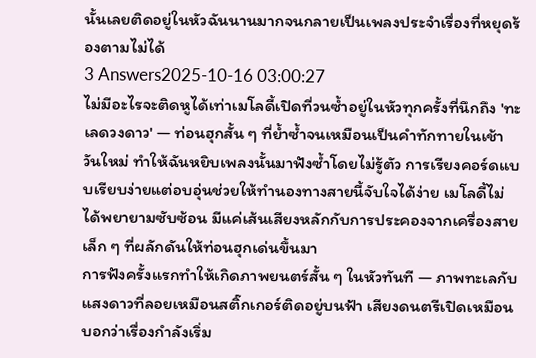นั้นเลยติดอยู่ในหัวฉันนานมากจนกลายเป็นเพลงประจำเรื่องที่หยุดร้องตามไม่ได้
3 Answers2025-10-16 03:00:27
ไม่มีอะไรจะติดหูได้เท่าเมโลดี้เปิดที่วนซ้ำอยู่ในหัวทุกครั้งที่นึกถึง 'ทะเลดวงดาว' — ท่อนฮุกสั้น ๆ ที่ย้ำซ้ำจนเหมือนเป็นคำทักทายในเช้าวันใหม่ ทำให้ฉันหยิบเพลงนั้นมาฟังซ้ำโดยไม่รู้ตัว การเรียงคอร์ดแบบเรียบง่ายแต่อบอุ่นช่วยให้ทำนองทางสายนี้จับใจได้ง่าย เมโลดี้ไม่ได้พยายามซับซ้อน มีแค่เส้นเสียงหลักกับการประคองจากเครื่องสายเล็ก ๆ ที่ผลักดันให้ท่อนฮุกเด่นขึ้นมา
การฟังครั้งแรกทำให้เกิดภาพยนตร์สั้น ๆ ในหัวทันที — ภาพทะเลกับแสงดาวที่ลอยเหมือนสติ๊กเกอร์ติดอยู่บนฟ้า เสียงดนตรีเปิดเหมือนบอกว่าเรื่องกำลังเริ่ม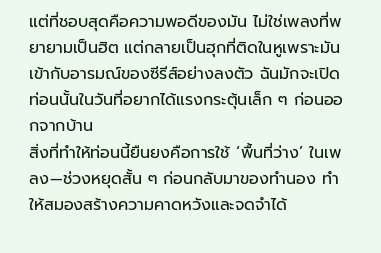แต่ที่ชอบสุดคือความพอดีของมัน ไม่ใช่เพลงที่พยายามเป็นฮิต แต่กลายเป็นฮุกที่ติดในหูเพราะมันเข้ากับอารมณ์ของซีรีส์อย่างลงตัว ฉันมักจะเปิดท่อนนั้นในวันที่อยากได้แรงกระตุ้นเล็ก ๆ ก่อนออกจากบ้าน
สิ่งที่ทำให้ท่อนนี้ยืนยงคือการใช้ ‘พื้นที่ว่าง’ ในเพลง—ช่วงหยุดสั้น ๆ ก่อนกลับมาของทำนอง ทำให้สมองสร้างความคาดหวังและจดจำได้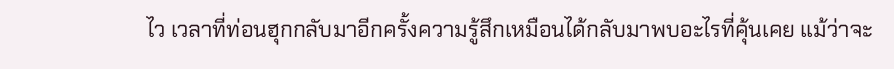ไว เวลาที่ท่อนฮุกกลับมาอีกครั้งความรู้สึกเหมือนได้กลับมาพบอะไรที่คุ้นเคย แม้ว่าจะ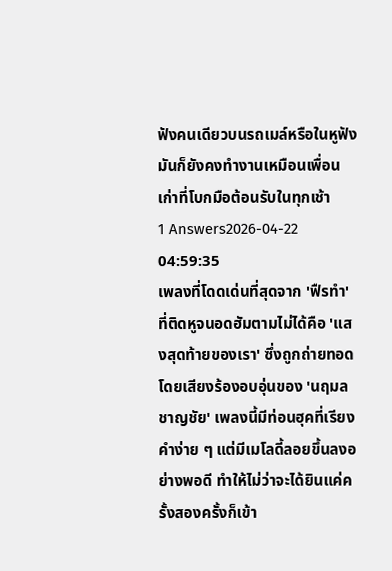ฟังคนเดียวบนรถเมล์หรือในหูฟัง มันก็ยังคงทำงานเหมือนเพื่อนเก่าที่โบกมือต้อนรับในทุกเช้า
1 Answers2026-04-22 04:59:35
เพลงที่โดดเด่นที่สุดจาก 'ฟืรทำ' ที่ติดหูจนอดฮัมตามไม่ได้คือ 'แสงสุดท้ายของเรา' ซึ่งถูกถ่ายทอดโดยเสียงร้องอบอุ่นของ 'นฤมล ชาญชัย' เพลงนี้มีท่อนฮุคที่เรียงคำง่าย ๆ แต่มีเมโลดี้ลอยขึ้นลงอย่างพอดี ทำให้ไม่ว่าจะได้ยินแค่ครั้งสองครั้งก็เข้า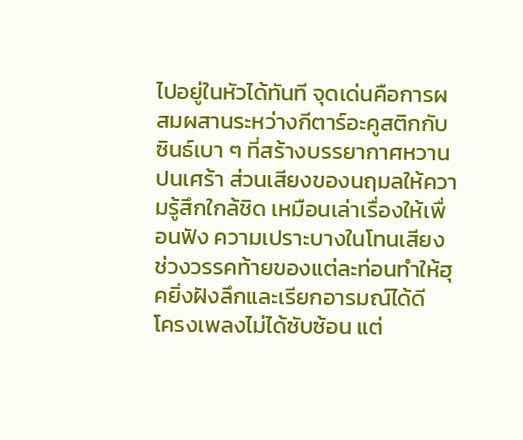ไปอยู่ในหัวได้ทันที จุดเด่นคือการผสมผสานระหว่างกีตาร์อะคูสติกกับซินธ์เบา ๆ ที่สร้างบรรยากาศหวานปนเศร้า ส่วนเสียงของนฤมลให้ความรู้สึกใกล้ชิด เหมือนเล่าเรื่องให้เพื่อนฟัง ความเปราะบางในโทนเสียงช่วงวรรคท้ายของแต่ละท่อนทำให้ฮุคยิ่งฝังลึกและเรียกอารมณ์ได้ดี
โครงเพลงไม่ได้ซับซ้อน แต่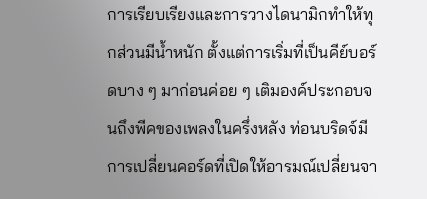การเรียบเรียงและการวางไดนามิกทำให้ทุกส่วนมีน้ำหนัก ตั้งแต่การเริ่มที่เป็นคีย์บอร์ดบาง ๆ มาก่อนค่อย ๆ เติมองค์ประกอบจนถึงพีคของเพลงในครึ่งหลัง ท่อนบริดจ์มีการเปลี่ยนคอร์ดที่เปิดให้อารมณ์เปลี่ยนจา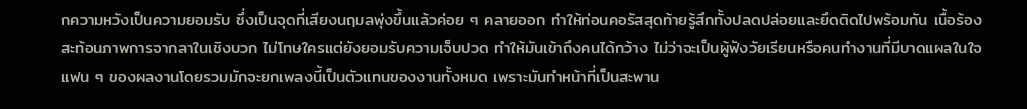กความหวังเป็นความยอมรับ ซึ่งเป็นจุดที่เสียงนฤมลพุ่งขึ้นแล้วค่อย ๆ คลายออก ทำให้ท่อนคอรัสสุดท้ายรู้สึกทั้งปลดปล่อยและยึดติดไปพร้อมกัน เนื้อร้องสะท้อนภาพการจากลาในเชิงบวก ไม่โทษใครแต่ยังยอมรับความเจ็บปวด ทำให้มันเข้าถึงคนได้กว้าง ไม่ว่าจะเป็นผู้ฟังวัยเรียนหรือคนทำงานที่มีบาดแผลในใจ
แฟน ๆ ของผลงานโดยรวมมักจะยกเพลงนี้เป็นตัวแทนของงานทั้งหมด เพราะมันทำหน้าที่เป็นสะพาน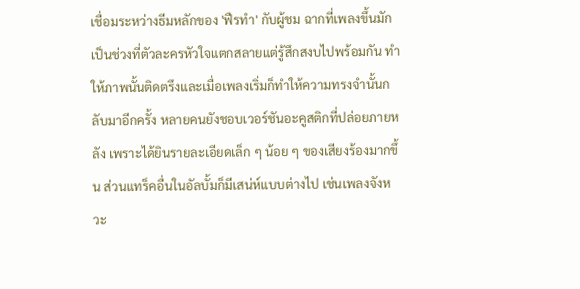เชื่อมระหว่างธีมหลักของ 'ฟืรทำ' กับผู้ชม ฉากที่เพลงขึ้นมักเป็นช่วงที่ตัวละครหัวใจแตกสลายแต่รู้สึกสงบไปพร้อมกัน ทำให้ภาพนั้นติดตรึงและเมื่อเพลงเริ่มก็ทำให้ความทรงจำนั้นกลับมาอีกครั้ง หลายคนยังชอบเวอร์ชันอะคูสติกที่ปล่อยภายหลัง เพราะได้ยินรายละเอียดเล็ก ๆ น้อย ๆ ของเสียงร้องมากขึ้น ส่วนแทร็คอื่นในอัลบั้มก็มีเสน่ห์แบบต่างไป เช่นเพลงจังหวะ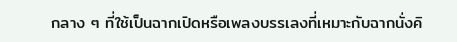กลาง ๆ ที่ใช้เป็นฉากเปิดหรือเพลงบรรเลงที่เหมาะกับฉากนั่งคิ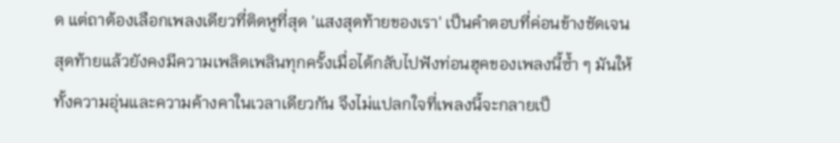ด แต่ถาต้องเลือกเพลงเดียวที่ติดหูที่สุด 'แสงสุดท้ายของเรา' เป็นคำตอบที่ค่อนข้างชัดเจน
สุดท้ายแล้วยังคงมีความเพลิดเพลินทุกครั้งเมื่อได้กลับไปฟังท่อนฮุคของเพลงนี้ซ้ำ ๆ มันให้ทั้งความอุ่นและความค้างคาในเวลาเดียวกัน จึงไม่แปลกใจที่เพลงนี้จะกลายเป็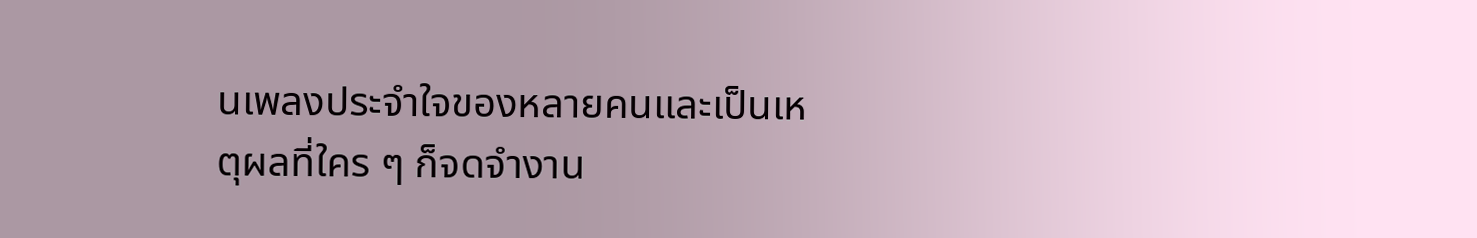นเพลงประจำใจของหลายคนและเป็นเหตุผลที่ใคร ๆ ก็จดจำงาน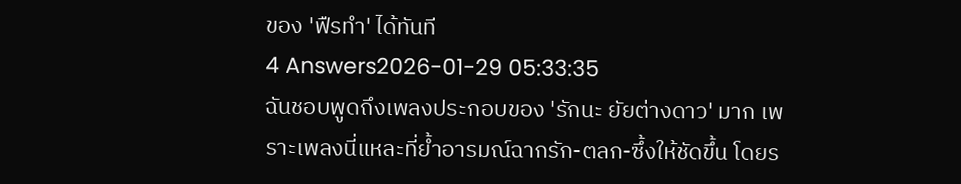ของ 'ฟืรทำ' ได้ทันที
4 Answers2026-01-29 05:33:35
ฉันชอบพูดถึงเพลงประกอบของ 'รักนะ ยัยต่างดาว' มาก เพราะเพลงนี่แหละที่ย้ำอารมณ์ฉากรัก-ตลก-ซึ้งให้ชัดขึ้น โดยร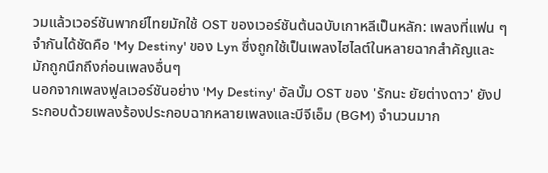วมแล้วเวอร์ชันพากย์ไทยมักใช้ OST ของเวอร์ชันต้นฉบับเกาหลีเป็นหลัก: เพลงที่แฟน ๆ จำกันได้ชัดคือ 'My Destiny' ของ Lyn ซึ่งถูกใช้เป็นเพลงไฮไลต์ในหลายฉากสำคัญและมักถูกนึกถึงก่อนเพลงอื่นๆ
นอกจากเพลงฟูลเวอร์ชันอย่าง 'My Destiny' อัลบั้ม OST ของ 'รักนะ ยัยต่างดาว' ยังประกอบด้วยเพลงร้องประกอบฉากหลายเพลงและบีจีเอ็ม (BGM) จำนวนมาก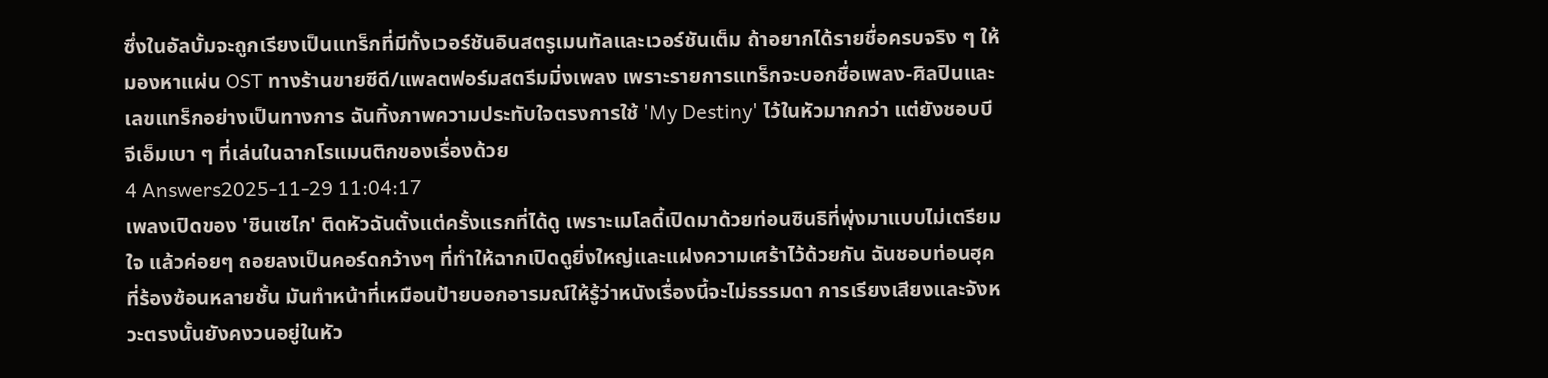ซึ่งในอัลบั้มจะถูกเรียงเป็นแทร็กที่มีทั้งเวอร์ชันอินสตรูเมนทัลและเวอร์ชันเต็ม ถ้าอยากได้รายชื่อครบจริง ๆ ให้มองหาแผ่น OST ทางร้านขายซีดี/แพลตฟอร์มสตรีมมิ่งเพลง เพราะรายการแทร็กจะบอกชื่อเพลง-ศิลปินและเลขแทร็กอย่างเป็นทางการ ฉันทิ้งภาพความประทับใจตรงการใช้ 'My Destiny' ไว้ในหัวมากกว่า แต่ยังชอบบีจีเอ็มเบา ๆ ที่เล่นในฉากโรแมนติกของเรื่องด้วย
4 Answers2025-11-29 11:04:17
เพลงเปิดของ 'ชินเซไก' ติดหัวฉันตั้งแต่ครั้งแรกที่ได้ดู เพราะเมโลดี้เปิดมาด้วยท่อนซินธิที่พุ่งมาแบบไม่เตรียมใจ แล้วค่อยๆ ถอยลงเป็นคอร์ดกว้างๆ ที่ทำให้ฉากเปิดดูยิ่งใหญ่และแฝงความเศร้าไว้ด้วยกัน ฉันชอบท่อนฮุคที่ร้องซ้อนหลายชั้น มันทำหน้าที่เหมือนป้ายบอกอารมณ์ให้รู้ว่าหนังเรื่องนี้จะไม่ธรรมดา การเรียงเสียงและจังหวะตรงนั้นยังคงวนอยู่ในหัว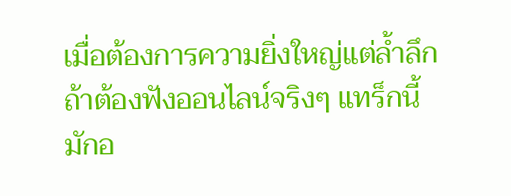เมื่อต้องการความยิ่งใหญ่แต่ล้ำลึก
ถ้าต้องฟังออนไลน์จริงๆ แทร็กนี้มักอ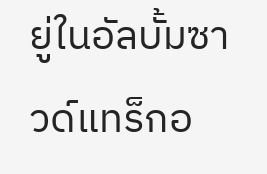ยู่ในอัลบั้มซาวด์แทร็กอ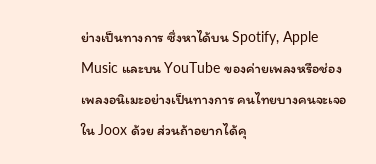ย่างเป็นทางการ ซึ่งหาได้บน Spotify, Apple Music และบน YouTube ของค่ายเพลงหรือช่องเพลงอนิเมะอย่างเป็นทางการ คนไทยบางคนจะเจอใน Joox ด้วย ส่วนถ้าอยากได้คุ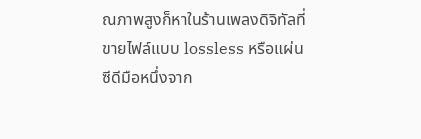ณภาพสูงก็หาในร้านเพลงดิจิทัลที่ขายไฟล์แบบ lossless หรือแผ่นซีดีมือหนึ่งจาก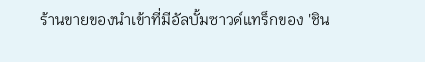ร้านขายของนำเข้าที่มีอัลบั้มซาวด์แทร็กของ 'ชิน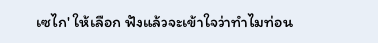เซไก' ให้เลือก ฟังแล้วจะเข้าใจว่าทำไมท่อน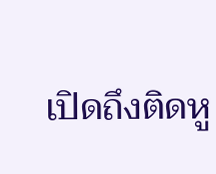เปิดถึงติดหู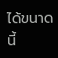ได้ขนาดนี้